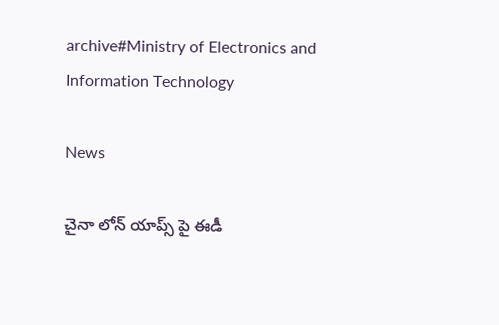archive#Ministry of Electronics and Information Technology

News

చైనా లోన్ యాప్స్ పై ఈడీ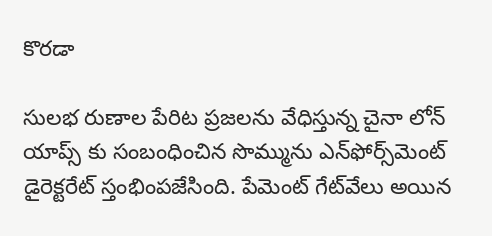కొరడా

సులభ రుణాల పేరిట ప్రజలను వేధిస్తున్న చైనా లోన్‌ యాప్స్ కు సంబంధించిన సొమ్మును ఎన్‌ఫోర్స్‌మెంట్‌ డైరెక్టరేట్‌ స్తంభింపజేసింది. పేమెంట్‌ గేట్‌వేలు అయిన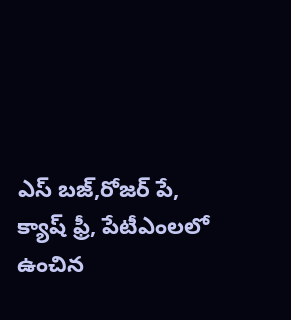ఎస్ ‌బజ్‌,రోజర్ ‌పే, క్యాష్ ‌ఫ్రీ, పేటీఎంలలో ఉంచిన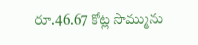రూ.46.67 కోట్ల సొమ్మును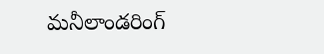మనీలాండరింగ్‌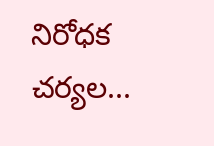నిరోధక చర్యల...